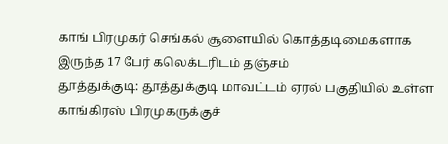காங் பிரமுகர் செங்கல் சூளையில் கொத்தடிமைகளாக இருந்த 17 பேர் கலெக்டரிடம் தஞ்சம்
தூத்துக்குடி: தூத்துக்குடி மாவட்டம் ஏரல் பகுதியில் உள்ள காங்கிரஸ் பிரமுகருக்குச்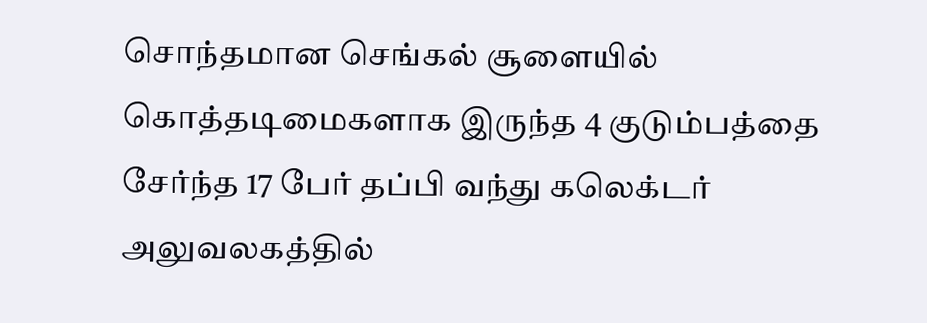சொந்தமான செங்கல் சூளையில் கொத்தடிமைகளாக இருந்த 4 குடும்பத்தை சேர்ந்த 17 பேர் தப்பி வந்து கலெக்டர் அலுவலகத்தில்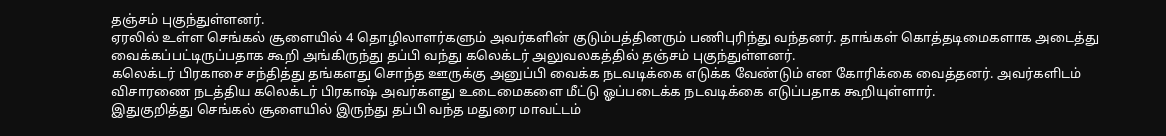தஞ்சம் புகுந்துள்ளனர்.
ஏரலில் உள்ள செங்கல் சூளையில் 4 தொழிலாளர்களும் அவர்களின் குடும்பத்தினரும் பணிபுரிந்து வந்தனர். தாங்கள் கொத்தடிமைகளாக அடைத்து வைக்கப்பட்டிருப்பதாக கூறி அங்கிருந்து தப்பி வந்து கலெக்டர் அலுவலகத்தில் தஞ்சம் புகுந்துள்ளனர்.
கலெக்டர் பிரகாசை சந்தித்து தங்களது சொந்த ஊருக்கு அனுப்பி வைக்க நடவடிக்கை எடுக்க வேண்டும் என கோரிக்கை வைத்தனர். அவர்களிடம் விசாரணை நடத்திய கலெக்டர் பிரகாஷ் அவர்களது உடைமைகளை மீட்டு ஓப்படைக்க நடவடிக்கை எடுப்பதாக கூறியுள்ளார்.
இதுகுறித்து செங்கல் சூளையில் இருந்து தப்பி வந்த மதுரை மாவட்டம்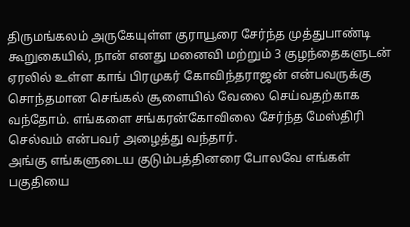திருமங்கலம் அருகேயுள்ள குராயூரை சேர்ந்த முத்துபாண்டி கூறுகையில், நான் எனது மனைவி மற்றும் 3 குழந்தைகளுடன் ஏரலில் உள்ள காங் பிரமுகர் கோவிந்தராஜன் என்பவருக்கு சொந்தமான செங்கல் சூளையில் வேலை செய்வதற்காக வந்தோம். எங்களை சங்கரன்கோவிலை சேர்ந்த மேஸ்திரி செல்வம் என்பவர் அழைத்து வந்தார்.
அங்கு எங்களுடைய குடும்பத்தினரை போலவே எங்கள் பகுதியை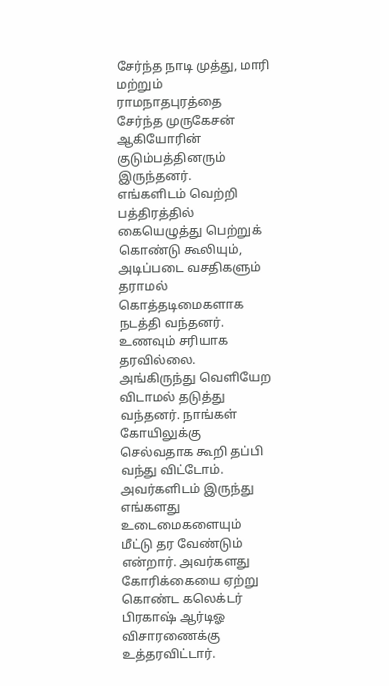சேர்ந்த நாடி முத்து, மாரி மற்றும் ராமநாதபுரத்தை சேர்ந்த முருகேசன் ஆகியோரின் குடும்பத்தினரும் இருந்தனர்.
எங்களிடம் வெற்றி பத்திரத்தில் கையெழுத்து பெற்றுக் கொண்டு கூலியும், அடிப்படை வசதிகளும் தராமல் கொத்தடிமைகளாக நடத்தி வந்தனர். உணவும் சரியாக தரவில்லை. அங்கிருந்து வெளியேற விடாமல் தடுத்து வந்தனர். நாங்கள் கோயிலுக்கு செல்வதாக கூறி தப்பி வந்து விட்டோம். அவர்களிடம் இருந்து எங்களது உடைமைகளையும் மீட்டு தர வேண்டும் என்றார். அவர்களது கோரிக்கையை ஏற்று கொண்ட கலெக்டர் பிரகாஷ் ஆர்டிஓ விசாரணைக்கு உத்தரவிட்டார்.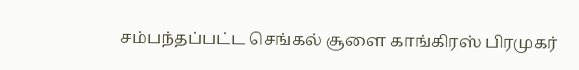சம்பந்தப்பட்ட செங்கல் சூளை காங்கிரஸ் பிரமுகர்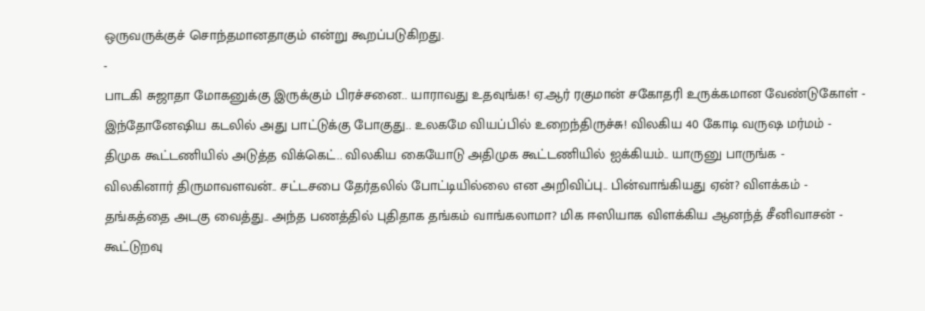ஒருவருக்குச் சொந்தமானதாகும் என்று கூறப்படுகிறது.
-
பாடகி சுஜாதா மோகனுக்கு இருக்கும் பிரச்சனை.. யாராவது உதவுங்க! ஏ.ஆர் ரகுமான் சகோதரி உருக்கமான வேண்டுகோள் -
இந்தோனேஷிய கடலில் அது பாட்டுக்கு போகுது.. உலகமே வியப்பில் உறைந்திருச்சு! விலகிய 40 கோடி வருஷ மர்மம் -
திமுக கூட்டணியில் அடுத்த விக்கெட்.. விலகிய கையோடு அதிமுக கூட்டணியில் ஐக்கியம்.. யாருனு பாருங்க -
விலகினார் திருமாவளவன்.. சட்டசபை தேர்தலில் போட்டியில்லை என அறிவிப்பு.. பின்வாங்கியது ஏன்? விளக்கம் -
தங்கத்தை அடகு வைத்து.. அந்த பணத்தில் புதிதாக தங்கம் வாங்கலாமா? மிக ஈஸியாக விளக்கிய ஆனந்த் சீனிவாசன் -
கூட்டுறவு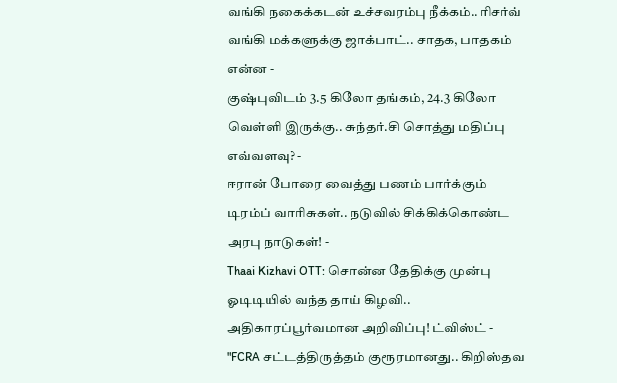வங்கி நகைக்கடன் உச்சவரம்பு நீக்கம்.. ரிசர்வ் வங்கி மக்களுக்கு ஜாக்பாட்.. சாதக, பாதகம் என்ன -
குஷ்புவிடம் 3.5 கிலோ தங்கம், 24.3 கிலோ வெள்ளி இருக்கு.. சுந்தர்.சி சொத்து மதிப்பு எவ்வளவு? -
ஈரான் போரை வைத்து பணம் பார்க்கும் டிரம்ப் வாரிசுகள்.. நடுவில் சிக்கிக்கொண்ட அரபு நாடுகள்! -
Thaai Kizhavi OTT: சொன்ன தேதிக்கு முன்பு ஓடிடியில் வந்த தாய் கிழவி.. அதிகாரப்பூர்வமான அறிவிப்பு! ட்விஸ்ட் -
"FCRA சட்டத்திருத்தம் குரூரமானது.. கிறிஸ்தவ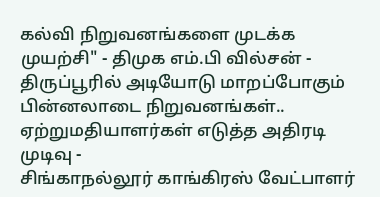கல்வி நிறுவனங்களை முடக்க முயற்சி" - திமுக எம்.பி வில்சன் -
திருப்பூரில் அடியோடு மாறப்போகும் பின்னலாடை நிறுவனங்கள்.. ஏற்றுமதியாளர்கள் எடுத்த அதிரடி முடிவு -
சிங்காநல்லூர் காங்கிரஸ் வேட்பாளர்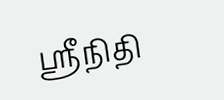ஶ்ரீநிதி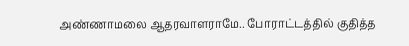அண்ணாமலை ஆதரவாளராமே.. போராட்டத்தில் குதித்த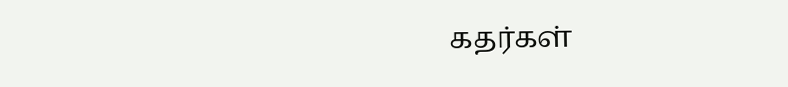கதர்கள்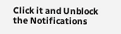Click it and Unblock the Notifications